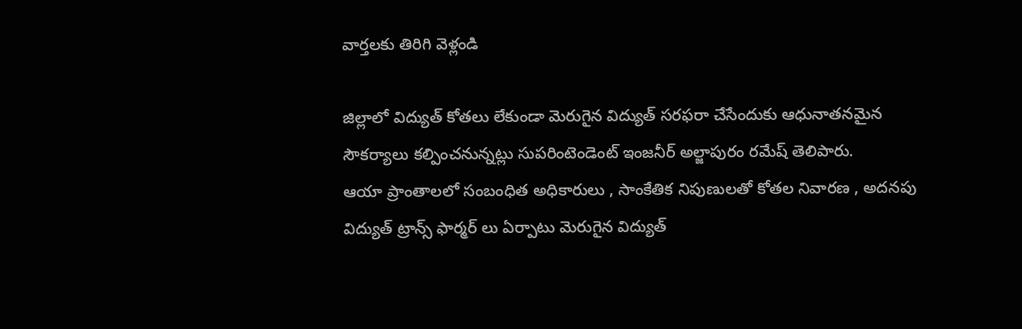వార్తలకు తిరిగి వెళ్లండి

జిల్లాలో విద్యుత్ కోతలు లేకుండా మెరుగైన విద్యుత్ సరఫరా చేసేందుకు ఆధునాతనమైన సౌకర్యాలు కల్పించనున్నట్లు సుపరింటెండెంట్ ఇంజనీర్ అల్జాపురం రమేష్ తెలిపారు.
ఆయా ప్రాంతాలలో సంబంధిత అధికారులు , సాంకేతిక నిపుణులతో కోతల నివారణ , అదనపు విద్యుత్ ట్రాన్స్ ఫార్మర్ లు ఏర్పాటు మెరుగైన విద్యుత్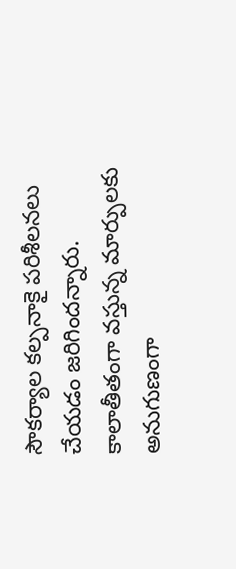సౌకర్యాల కల్పనాకై పరిశీలనలు చేయడం జరిగిందన్నారు. కాలాతీతంగా వస్తున్న మార్పులకు అనుగుణంగా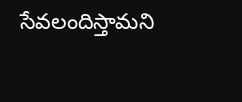సేవలందిస్తామని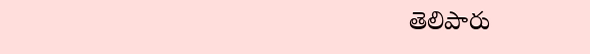తెలిపారు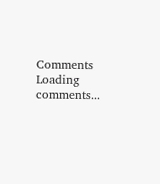Comments
Loading comments...